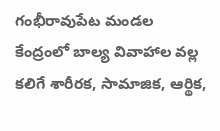గంభీరావుపేట మండల కేంద్రంలో బాల్య వివాహాల వల్ల కలిగే శారీరక, సామాజిక, ఆర్థిక,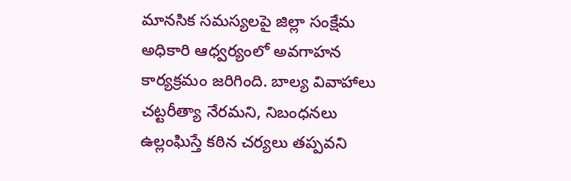మానసిక సమస్యలపై జిల్లా సంక్షేమ అధికారి ఆధ్వర్యంలో అవగాహన కార్యక్రమం జరిగింది. బాల్య వివాహాలు చట్టరీత్యా నేరమని, నిబంధనలు ఉల్లంఘిస్తే కఠిన చర్యలు తప్పవని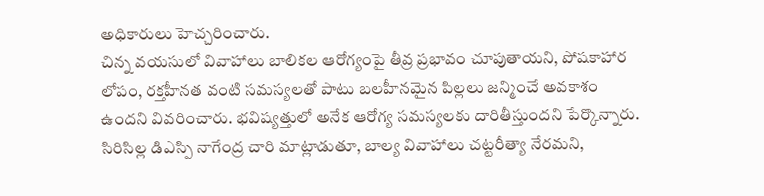అధికారులు హెచ్చరించారు.
చిన్న వయసులో వివాహాలు బాలికల ఆరోగ్యంపై తీవ్ర ప్రభావం చూపుతాయని, పోషకాహార లోపం, రక్తహీనత వంటి సమస్యలతో పాటు బలహీనమైన పిల్లలు జన్మించే అవకాశం ఉందని వివరించారు. భవిష్యత్తులో అనేక ఆరోగ్య సమస్యలకు దారితీస్తుందని పేర్కొన్నారు.
సిరిసిల్ల డిఎస్పి నాగేంద్ర చారి మాట్లాడుతూ, బాల్య వివాహాలు చట్టరీత్యా నేరమని,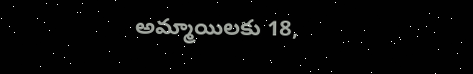అమ్మాయిలకు 18,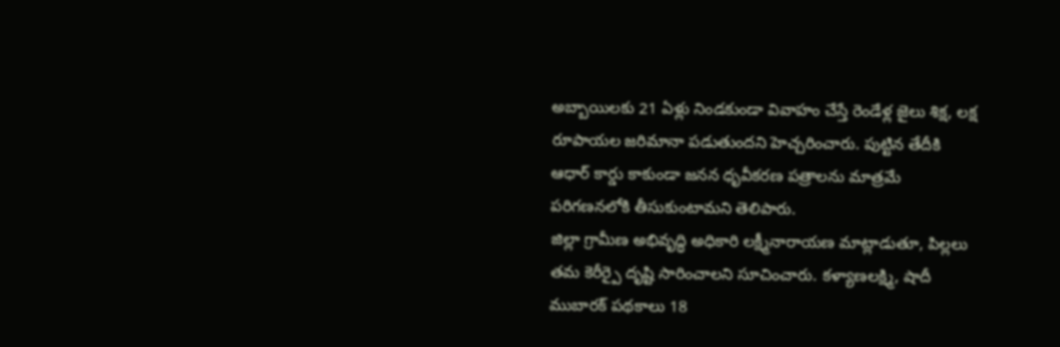అబ్బాయిలకు 21 ఏళ్లు నిండకుండా వివాహం చేస్తే రెండేళ్ల జైలు శిక్ష, లక్ష రూపాయల జరిమానా పడుతుందని హెచ్చరించారు. పుట్టిన తేదీకి ఆధార్ కార్డు కాకుండా జనన ధృవీకరణ పత్రాలను మాత్రమే పరిగణనలోకి తీసుకుంటామని తెలిపారు.
జిల్లా గ్రామీణ అభివృద్ధి అధికారి లక్ష్మీనారాయణ మాట్లాడుతూ, పిల్లలు తమ కెరీర్పై దృష్టి సారించాలని సూచించారు. కళ్యాణలక్ష్మి, షాదీ ముబారక్ పథకాలు 18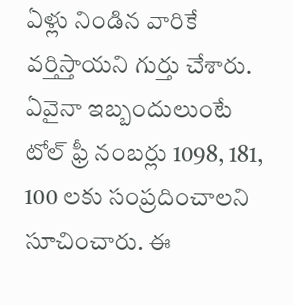ఏళ్లు నిండిన వారికే వర్తిస్తాయని గుర్తు చేశారు.
ఏవైనా ఇబ్బందులుంటే టోల్ ఫ్రీ నంబర్లు 1098, 181, 100 లకు సంప్రదించాలని సూచించారు. ఈ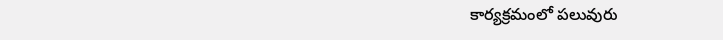కార్యక్రమంలో పలువురు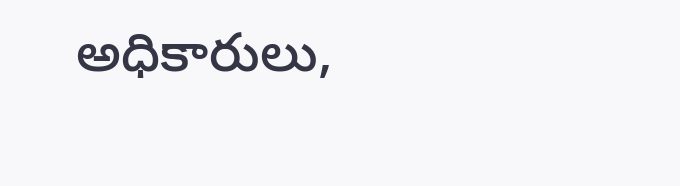అధికారులు,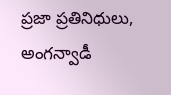ప్రజా ప్రతినిధులు, అంగన్వాడీ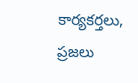కార్యకర్తలు, ప్రజలు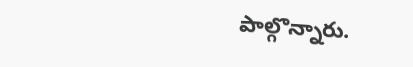పాల్గొన్నారు.